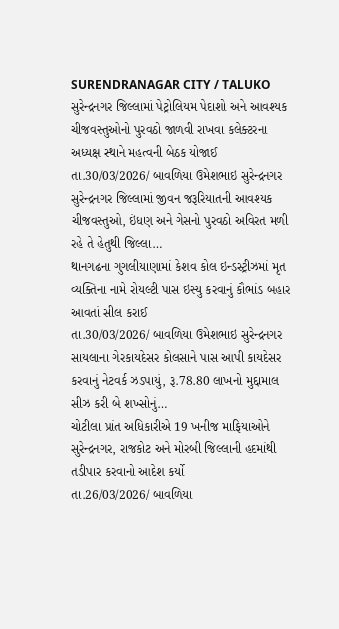SURENDRANAGAR CITY / TALUKO
સુરેન્દ્રનગર જિલ્લામાં પેટ્રોલિયમ પેદાશો અને આવશ્યક ચીજવસ્તુઓનો પુરવઠો જાળવી રાખવા કલેક્ટરના અધ્યક્ષ સ્થાને મહત્વની બેઠક યોજાઈ
તા.30/03/2026/ બાવળિયા ઉમેશભાઇ સુરેન્દ્રનગર સુરેન્દ્રનગર જિલ્લામાં જીવન જરૂરિયાતની આવશ્યક ચીજવસ્તુઓ, ઇંધણ અને ગેસનો પુરવઠો અવિરત મળી રહે તે હેતુથી જિલ્લા…
થાનગઢના ગુગલીયાણામાં કેશવ કોલ ઇન્ડસ્ટ્રીઝમાં મૃત વ્યક્તિના નામે રોયલ્ટી પાસ ઇસ્યુ કરવાનું કૌભાંડ બહાર આવતાં સીલ કરાઈ
તા.30/03/2026/ બાવળિયા ઉમેશભાઇ સુરેન્દ્રનગર સાયલાના ગેરકાયદેસર કોલસાને પાસ આપી કાયદેસર કરવાનું નેટવર્ક ઝડપાયું, રૂ.78.80 લાખનો મુદ્દામાલ સીઝ કરી બે શખ્સોનું…
ચોટીલા પ્રાંત અધિકારીએ 19 ખનીજ માફિયાઓને સુરેન્દ્રનગર, રાજકોટ અને મોરબી જિલ્લાની હદમાંથી તડીપાર કરવાનો આદેશ કર્યો
તા.26/03/2026/ બાવળિયા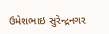ઉમેશભાઇ સુરેન્દ્રનગર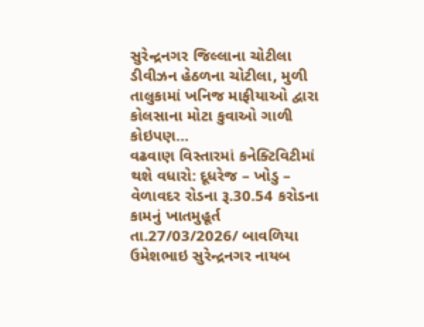સુરેન્દ્રનગર જિલ્લાના ચોટીલા ડીવીઝન હેઠળના ચોટીલા, મુળી તાલુકામાં ખનિજ માફીયાઓ દ્વારા કોલસાના મોટા કુવાઓ ગાળી કોઇપણ…
વઢવાણ વિસ્તારમાં કનેક્ટિવિટીમાં થશે વધારો: દૂધરેજ – ખોડુ – વેળાવદર રોડના રૂ.30.54 કરોડના કામનું ખાતમુહૂર્ત
તા.27/03/2026/ બાવળિયા ઉમેશભાઇ સુરેન્દ્રનગર નાયબ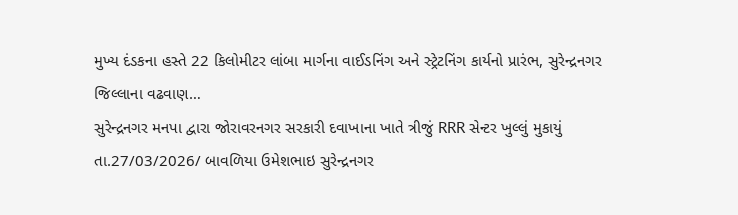મુખ્ય દંડકના હસ્તે 22 કિલોમીટર લાંબા માર્ગના વાઈડનિંગ અને સ્ટ્રેટનિંગ કાર્યનો પ્રારંભ, સુરેન્દ્રનગર જિલ્લાના વઢવાણ…
સુરેન્દ્રનગર મનપા દ્વારા જોરાવરનગર સરકારી દવાખાના ખાતે ત્રીજું RRR સેન્ટર ખુલ્લું મુકાયું
તા.27/03/2026/ બાવળિયા ઉમેશભાઇ સુરેન્દ્રનગર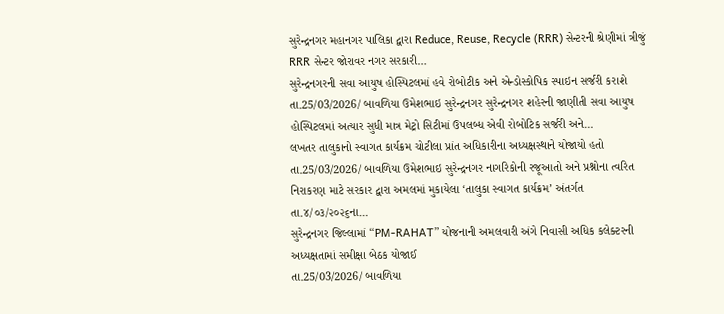સુરેન્દ્રનગર મહાનગર પાલિકા દ્વારા Reduce, Reuse, Recycle (RRR) સેન્ટરની શ્રેણીમાં ત્રીજું RRR સેન્ટર જોરાવર નગર સરકારી…
સુરેન્દ્રનગરની સવા આયુષ હોસ્પિટલમાં હવે રોબોટીક અને એન્ડોસ્કોપિક સ્પાઇન સર્જરી કરાશે
તા.25/03/2026/ બાવળિયા ઉમેશભાઇ સુરેન્દ્રનગર સુરેન્દ્રનગર શહેરની જાણીતી સવા આયુષ હોસ્પિટલમાં અત્યાર સુધી માત્ર મેટ્રો સિટીમાં ઉપલબ્ધ એવી રોબોટિક સર્જરી અને…
લખતર તાલુકાનો સ્વાગત કાર્યક્રમ ચોટીલા પ્રાંત અધિકારીના અધ્યક્ષસ્થાને યોજાયો હતો
તા.25/03/2026/ બાવળિયા ઉમેશભાઇ સુરેન્દ્રનગર નાગરિકોની રજૂઆતો અને પ્રશ્નોના ત્વરિત નિરાકરણ માટે સરકાર દ્વારા અમલમાં મુકાયેલા ‘તાલુકા સ્વાગત કાર્યક્રમ’ અંતર્ગત તા.૪/૦૩/૨૦૨૬ના…
સુરેન્દ્રનગર જિલ્લામાં “PM-RAHAT” યોજનાની અમલવારી અંગે નિવાસી અધિક કલેક્ટરની અધ્યક્ષતામાં સમીક્ષા બેઠક યોજાઈ
તા.25/03/2026/ બાવળિયા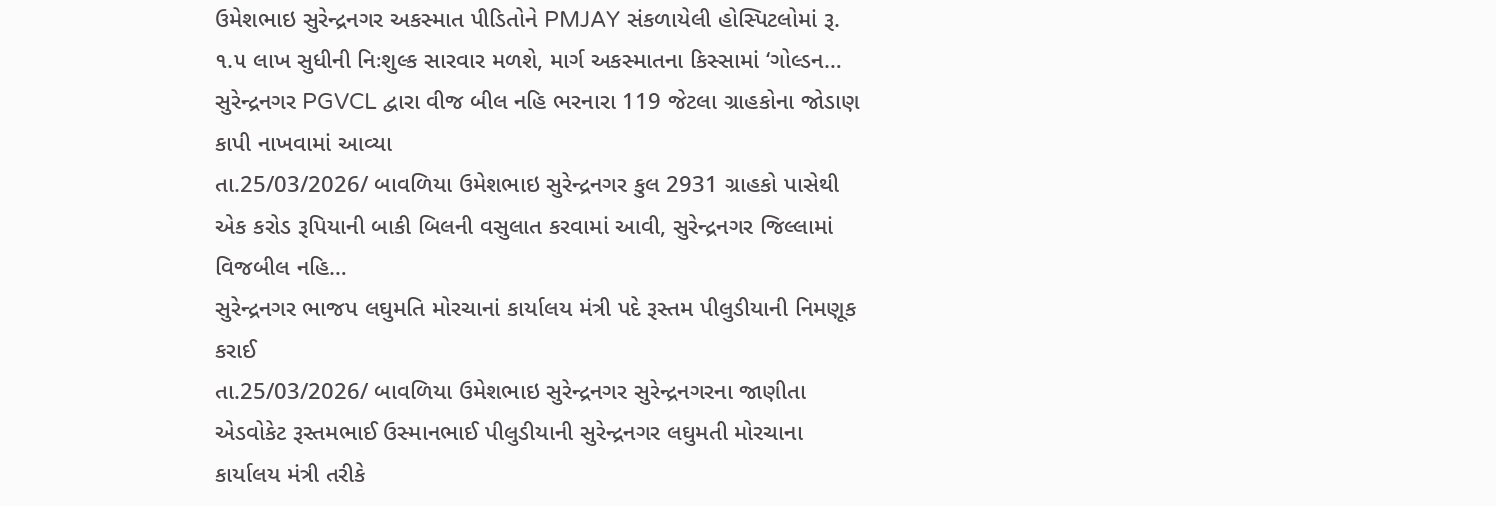ઉમેશભાઇ સુરેન્દ્રનગર અકસ્માત પીડિતોને PMJAY સંકળાયેલી હોસ્પિટલોમાં રૂ. ૧.૫ લાખ સુધીની નિઃશુલ્ક સારવાર મળશે, માર્ગ અકસ્માતના કિસ્સામાં ‘ગોલ્ડન…
સુરેન્દ્રનગર PGVCL દ્વારા વીજ બીલ નહિ ભરનારા 119 જેટલા ગ્રાહકોના જોડાણ કાપી નાખવામાં આવ્યા
તા.25/03/2026/ બાવળિયા ઉમેશભાઇ સુરેન્દ્રનગર કુલ 2931 ગ્રાહકો પાસેથી એક કરોડ રૂપિયાની બાકી બિલની વસુલાત કરવામાં આવી, સુરેન્દ્રનગર જિલ્લામાં વિજબીલ નહિ…
સુરેન્દ્રનગર ભાજપ લઘુમતિ મોરચાનાં કાર્યાલય મંત્રી પદે રૂસ્તમ પીલુડીયાની નિમણૂક કરાઈ
તા.25/03/2026/ બાવળિયા ઉમેશભાઇ સુરેન્દ્રનગર સુરેન્દ્રનગરના જાણીતા એડવોકેટ રૂસ્તમભાઈ ઉસ્માનભાઈ પીલુડીયાની સુરેન્દ્રનગર લઘુમતી મોરચાના કાર્યાલય મંત્રી તરીકે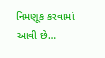નિમણૂક કરવામાં આવી છે…